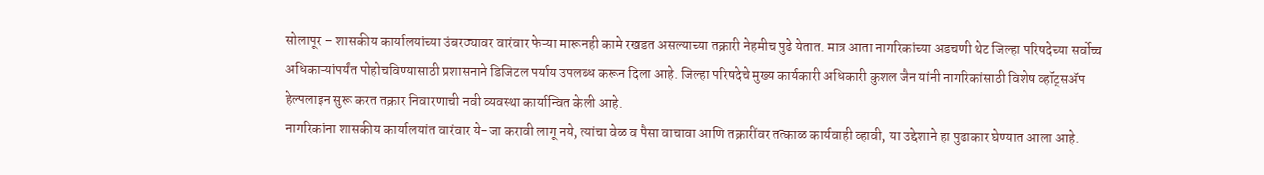सोलापूर – शासकीय कार्यालयांच्या उंबरठ्यावर वारंवार फेऱ्या मारूनही कामे रखडत असल्याच्या तक्रारी नेहमीच पुढे येतात. मात्र आता नागरिकांच्या अडचणी थेट जिल्हा परिषदेच्या सर्वोच्च अधिकाऱ्यांपर्यंत पोहोचविण्यासाठी प्रशासनाने डिजिटल पर्याय उपलब्ध करून दिला आहे. जिल्हा परिषदेचे मुख्य कार्यकारी अधिकारी कुशल जैन यांनी नागरिकांसाठी विशेष व्हॉट्सॲप हेल्पलाइन सुरू करत तक्रार निवारणाची नवी व्यवस्था कार्यान्वित केली आहे.
नागरिकांना शासकीय कार्यालयांत वारंवार ये-जा करावी लागू नये, त्यांचा वेळ व पैसा वाचावा आणि तक्रारींवर तत्काळ कार्यवाही व्हावी, या उद्देशाने हा पुढाकार घेण्यात आला आहे.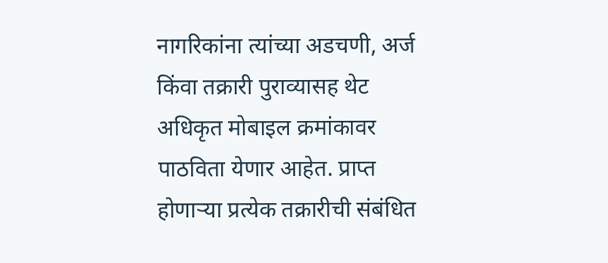नागरिकांना त्यांच्या अडचणी, अर्ज किंवा तक्रारी पुराव्यासह थेट अधिकृत मोबाइल क्रमांकावर पाठविता येणार आहेत. प्राप्त होणाऱ्या प्रत्येक तक्रारीची संबंधित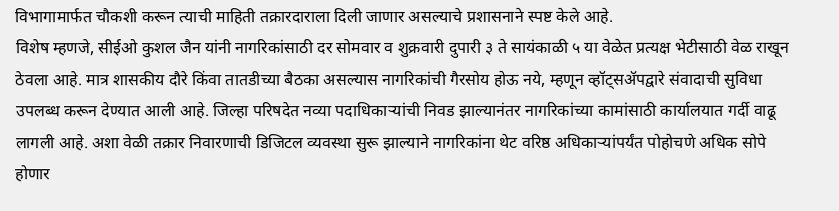विभागामार्फत चौकशी करून त्याची माहिती तक्रारदाराला दिली जाणार असल्याचे प्रशासनाने स्पष्ट केले आहे.
विशेष म्हणजे, सीईओ कुशल जैन यांनी नागरिकांसाठी दर सोमवार व शुक्रवारी दुपारी ३ ते सायंकाळी ५ या वेळेत प्रत्यक्ष भेटीसाठी वेळ राखून ठेवला आहे. मात्र शासकीय दौरे किंवा तातडीच्या बैठका असल्यास नागरिकांची गैरसोय होऊ नये, म्हणून व्हॉट्सॲपद्वारे संवादाची सुविधा उपलब्ध करून देण्यात आली आहे. जिल्हा परिषदेत नव्या पदाधिकाऱ्यांची निवड झाल्यानंतर नागरिकांच्या कामांसाठी कार्यालयात गर्दी वाढू लागली आहे. अशा वेळी तक्रार निवारणाची डिजिटल व्यवस्था सुरू झाल्याने नागरिकांना थेट वरिष्ठ अधिकाऱ्यांपर्यंत पोहोचणे अधिक सोपे होणार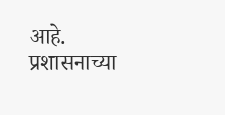आहे. प्रशासनाच्या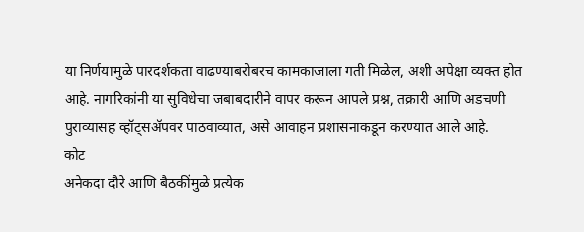या निर्णयामुळे पारदर्शकता वाढण्याबरोबरच कामकाजाला गती मिळेल, अशी अपेक्षा व्यक्त होत आहे. नागरिकांनी या सुविधेचा जबाबदारीने वापर करून आपले प्रश्न, तक्रारी आणि अडचणी पुराव्यासह व्हॉट्सॲपवर पाठवाव्यात, असे आवाहन प्रशासनाकडून करण्यात आले आहे.
कोट
अनेकदा दौरे आणि बैठकींमुळे प्रत्येक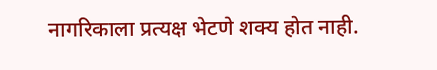नागरिकाला प्रत्यक्ष भेटणे शक्य होत नाही.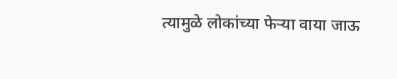त्यामुळे लोकांच्या फेऱ्या वाया जाऊ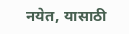नयेत, यासाठी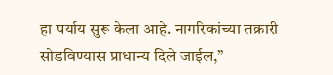हा पर्याय सुरू केला आहे. नागरिकांच्या तक्रारी सोडविण्यास प्राधान्य दिले जाईल,”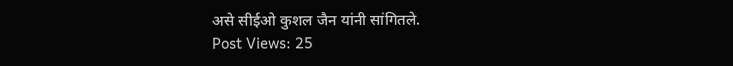असे सीईओ कुशल जैन यांनी सांगितले.
Post Views: 25